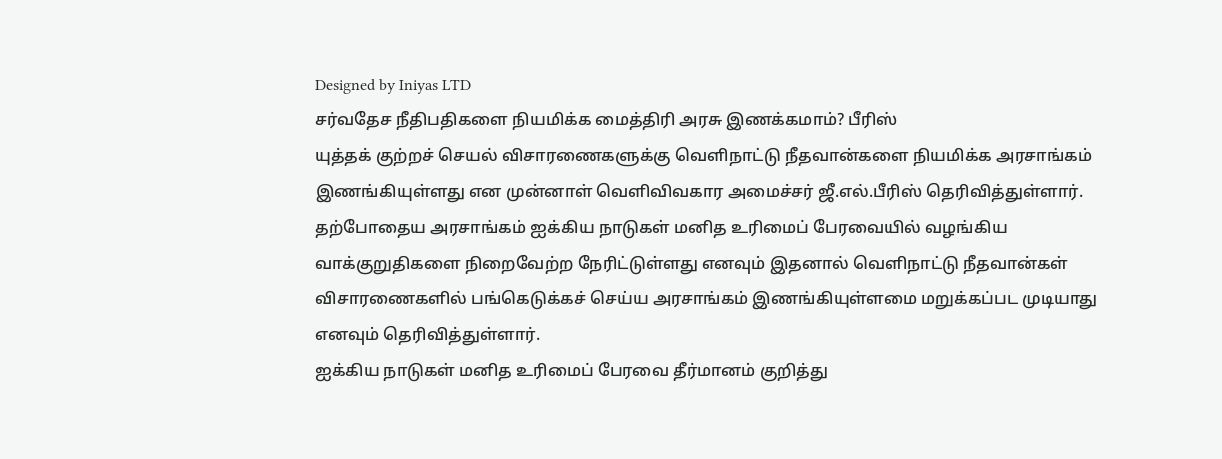Designed by Iniyas LTD
சர்வதேச நீதிபதிகளை நியமிக்க மைத்திரி அரசு இணக்கமாம்? பீரிஸ்
யுத்தக் குற்றச் செயல் விசாரணைகளுக்கு வெளிநாட்டு நீதவான்களை நியமிக்க அரசாங்கம் இணங்கியுள்ளது என முன்னாள் வெளிவிவகார அமைச்சர் ஜீ.எல்.பீரிஸ் தெரிவித்துள்ளார்.
தற்போதைய அரசாங்கம் ஐக்கிய நாடுகள் மனித உரிமைப் பேரவையில் வழங்கிய வாக்குறுதிகளை நிறைவேற்ற நேரிட்டுள்ளது எனவும் இதனால் வெளிநாட்டு நீதவான்கள் விசாரணைகளில் பங்கெடுக்கச் செய்ய அரசாங்கம் இணங்கியுள்ளமை மறுக்கப்பட முடியாது எனவும் தெரிவித்துள்ளார்.
ஐக்கிய நாடுகள் மனித உரிமைப் பேரவை தீர்மானம் குறித்து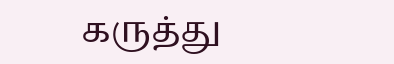கருத்து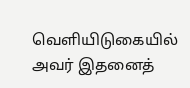வெளியிடுகையில் அவர் இதனைத்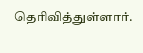தெரிவித்துள்ளார்.